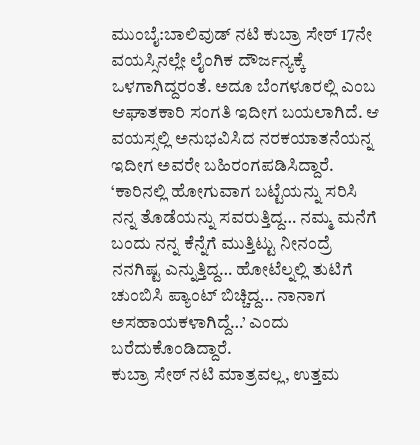ಮುಂಬೈ:ಬಾಲಿವುಡ್ ನಟಿ ಕುಬ್ರಾ ಸೇಠ್ 17ನೇ ವಯಸ್ಸಿನಲ್ಲೇ ಲೈಂಗಿಕ ದೌರ್ಜನ್ಯಕ್ಕೆ ಒಳಗಾಗಿದ್ದರಂತೆ. ಅದೂ ಬೆಂಗಳೂರಲ್ಲಿ ಎಂಬ ಆಘಾತಕಾರಿ ಸಂಗತಿ ಇದೀಗ ಬಯಲಾಗಿದೆ. ಆ ವಯಸ್ಸಲ್ಲಿ ಅನುಭವಿಸಿದ ನರಕಯಾತನೆಯನ್ನ ಇದೀಗ ಅವರೇ ಬಹಿರಂಗಪಡಿಸಿದ್ದಾರೆ. ‘ಕಾರಿನಲ್ಲಿ ಹೋಗುವಾಗ ಬಟ್ಟೆಯನ್ನು ಸರಿಸಿ ನನ್ನ ತೊಡೆಯನ್ನು ಸವರುತ್ತಿದ್ದ… ನಮ್ಮ ಮನೆಗೆ ಬಂದು ನನ್ನ ಕೆನ್ನೆಗೆ ಮುತ್ತಿಟ್ಟು ನೀನಂದ್ರೆ ನನಗಿಷ್ಟ ಎನ್ನುತ್ತಿದ್ದ… ಹೋಟೆಲ್ನಲ್ಲಿ ತುಟಿಗೆ ಚುಂಬಿಸಿ ಪ್ಯಾಂಟ್ ಬಿಚ್ಚಿದ್ದ… ನಾನಾಗ ಅಸಹಾಯಕಳಾಗಿದ್ದೆ…’ ಎಂದು ಬರೆದುಕೊಂಡಿದ್ದಾರೆ.
ಕುಬ್ರಾ ಸೇಠ್ ನಟಿ ಮಾತ್ರವಲ್ಲ, ಉತ್ತಮ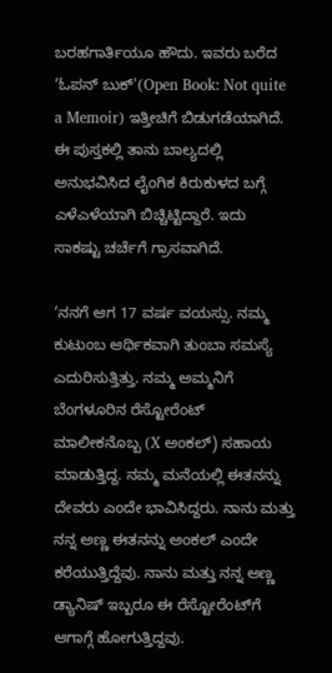ಬರಹಗಾರ್ತಿಯೂ ಹೌದು. ಇವರು ಬರೆದ ‘ಓಪನ್ ಬುಕ್'(Open Book: Not quite a Memoir) ಇತ್ತೀಚಿಗೆ ಬಿಡುಗಡೆಯಾಗಿದೆ. ಈ ಪುಸ್ತಕಲ್ಲಿ ತಾನು ಬಾಲ್ಯದಲ್ಲಿ ಅನುಭವಿಸಿದ ಲೈಂಗಿಕ ಕಿರುಕುಳದ ಬಗ್ಗೆ ಎಳೆಎಳೆಯಾಗಿ ಬಿಚ್ಚಿಟ್ಟಿದ್ದಾರೆ. ಇದು ಸಾಕಷ್ಟು ಚರ್ಚೆಗೆ ಗ್ರಾಸವಾಗಿದೆ.

‘ನನಗೆ ಆಗ 17 ವರ್ಷ ವಯಸ್ಸು. ನಮ್ಮ ಕುಟುಂಬ ಆರ್ಥಿಕವಾಗಿ ತುಂಬಾ ಸಮಸ್ಯೆ ಎದುರಿಸುತ್ತಿತ್ತು. ನಮ್ಮ ಅಮ್ಮನಿಗೆ ಬೆಂಗಳೂರಿನ ರೆಸ್ಟೋರೆಂಟ್ ಮಾಲೀಕನೊಬ್ಬ (X ಅಂಕಲ್) ಸಹಾಯ ಮಾಡುತ್ತಿದ್ದ. ನಮ್ಮ ಮನೆಯಲ್ಲಿ ಈತನನ್ನು ದೇವರು ಎಂದೇ ಭಾವಿಸಿದ್ದರು. ನಾನು ಮತ್ತು ನನ್ನ ಅಣ್ಣ ಈತನನ್ನು ಅಂಕಲ್ ಎಂದೇ ಕರೆಯುತ್ತಿದ್ದೆವು. ನಾನು ಮತ್ತು ನನ್ನ ಅಣ್ಣ ಡ್ಯಾನಿಷ್ ಇಬ್ಬರೂ ಈ ರೆಸ್ಟೋರೆಂಟ್‌ಗೆ ಆಗಾಗ್ಗೆ ಹೋಗುತ್ತಿದ್ದವು.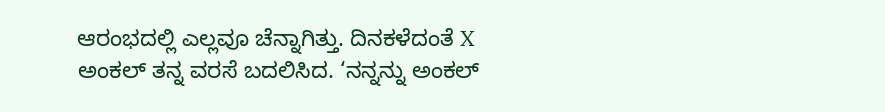ಆರಂಭದಲ್ಲಿ ಎಲ್ಲವೂ ಚೆನ್ನಾಗಿತ್ತು. ದಿನಕಳೆದಂತೆ X ಅಂಕಲ್ ತನ್ನ ವರಸೆ ಬದಲಿಸಿದ. ‘ನನ್ನನ್ನು ಅಂಕಲ್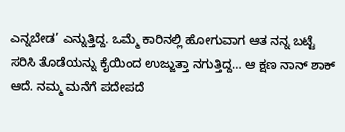ಎನ್ನಬೇಡ’ ಎನ್ನುತ್ತಿದ್ದ. ಒಮ್ಮೆ ಕಾರಿನಲ್ಲಿ ಹೋಗುವಾಗ ಆತ ನನ್ನ ಬಟ್ಟೆ ಸರಿಸಿ ತೊಡೆಯನ್ನು ಕೈಯಿಂದ ಉಜ್ಜುತ್ತಾ ನಗುತ್ತಿದ್ದ… ಆ ಕ್ಷಣ ನಾನ್ ಶಾಕ್ ಆದೆ. ನಮ್ಮ ಮನೆಗೆ ಪದೇಪದೆ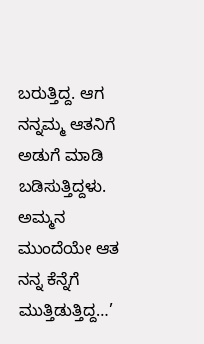ಬರುತ್ತಿದ್ದ. ಆಗ ನನ್ನಮ್ಮ ಆತನಿಗೆ ಅಡುಗೆ ಮಾಡಿ ಬಡಿಸುತ್ತಿದ್ದಳು. ಅಮ್ಮನ ಮುಂದೆಯೇ ಆತ ನನ್ನ ಕೆನ್ನೆಗೆ ಮುತ್ತಿಡುತ್ತಿದ್ದ…’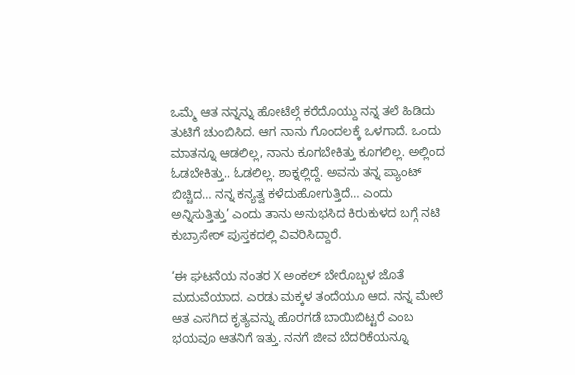ಒಮ್ಮೆ ಆತ ನನ್ನನ್ನು ಹೋಟೆಲ್ಗೆ ಕರೆದೊಯ್ದು ನನ್ನ ತಲೆ ಹಿಡಿದು ತುಟಿಗೆ ಚುಂಬಿಸಿದ. ಆಗ ನಾನು ಗೊಂದಲಕ್ಕೆ ಒಳಗಾದೆ. ಒಂದು ಮಾತನ್ನೂ ಆಡಲಿಲ್ಲ, ನಾನು ಕೂಗಬೇಕಿತ್ತು ಕೂಗಲಿಲ್ಲ. ಅಲ್ಲಿಂದ ಓಡಬೇಕಿತ್ತು.. ಓಡಲಿಲ್ಲ. ಶಾಕ್ನಲ್ಲಿದ್ದೆ. ಅವನು ತನ್ನ ಪ್ಯಾಂಟ್ ಬಿಚ್ಚಿದ… ನನ್ನ ಕನ್ಯತ್ವ ಕಳೆದುಹೋಗುತ್ತಿದೆ… ಎಂದು ಅನ್ನಿಸುತ್ತಿತ್ತು’ ಎಂದು ತಾನು ಅನುಭಸಿದ ಕಿರುಕುಳದ ಬಗ್ಗೆ ನಟಿ ಕುಬ್ರಾಸೇಠ್ ಪುಸ್ತಕದಲ್ಲಿ ವಿವರಿಸಿದ್ದಾರೆ.

‘ಈ ಘಟನೆಯ ನಂತರ X ಅಂಕಲ್ ಬೇರೊಬ್ಬಳ ಜೊತೆ ಮದುವೆಯಾದ. ಎರಡು ಮಕ್ಕಳ ತಂದೆಯೂ ಆದ. ನನ್ನ ಮೇಲೆ ಆತ ಎಸಗಿದ ಕೃತ್ಯವನ್ನು ಹೊರಗಡೆ ಬಾಯಿಬಿಟ್ಟರೆ ಎಂಬ ಭಯವೂ ಆತನಿಗೆ ಇತ್ತು. ನನಗೆ ಜೀವ ಬೆದರಿಕೆಯನ್ನೂ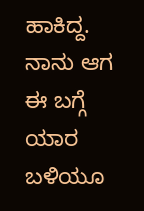ಹಾಕಿದ್ದ. ನಾನು ಆಗ ಈ ಬಗ್ಗೆ ಯಾರ ಬಳಿಯೂ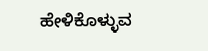ಹೇಳಿಕೊಳ್ಳುವ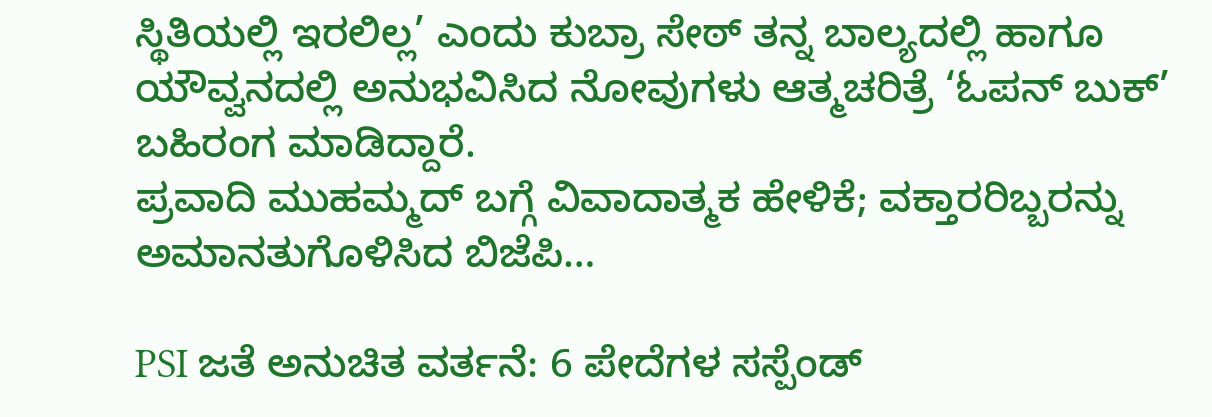ಸ್ಥಿತಿಯಲ್ಲಿ ಇರಲಿಲ್ಲ’ ಎಂದು ಕುಬ್ರಾ ಸೇಠ್ ತನ್ನ ಬಾಲ್ಯದಲ್ಲಿ ಹಾಗೂ ಯೌವ್ವನದಲ್ಲಿ ಅನುಭವಿಸಿದ ನೋವುಗಳು ಆತ್ಮಚರಿತ್ರೆ ‘ಓಪನ್ ಬುಕ್’ ಬಹಿರಂಗ ಮಾಡಿದ್ದಾರೆ.
ಪ್ರವಾದಿ ಮುಹಮ್ಮದ್ ಬಗ್ಗೆ ವಿವಾದಾತ್ಮಕ ಹೇಳಿಕೆ; ವಕ್ತಾರರಿಬ್ಬರನ್ನು ಅಮಾನತುಗೊಳಿಸಿದ ಬಿಜೆಪಿ…

PSI ಜತೆ ಅನುಚಿತ ವರ್ತನೆ: 6 ಪೇದೆಗಳ ಸಸ್ಪೆಂಡ್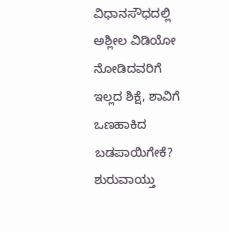ವಿಧಾನಸೌಧದಲ್ಲಿ ಅಶ್ಲೀಲ ವಿಡಿಯೋ ನೋಡಿದವರಿಗೆ ಇಲ್ಲದ ಶಿಕ್ಷೆ, ಶಾವಿಗೆ ಒಣಹಾಕಿದ ಬಡಪಾಯಿಗೇಕೆ? ಶುರುವಾಯ್ತು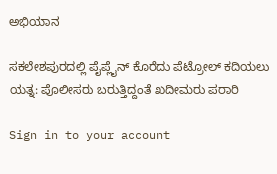ಅಭಿಯಾನ

ಸಕಲೇಶಪುರದಲ್ಲಿ ಪೈಪ್ಲೈನ್ ಕೊರೆದು ಪೆಟ್ರೋಲ್ ಕದಿಯಲು ಯತ್ನ: ಪೊಲೀಸರು ಬರುತ್ತಿದ್ದಂತೆ ಖದೀಮರು ಪರಾರಿ

Sign in to your account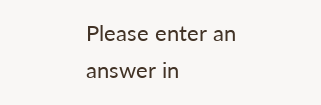Please enter an answer in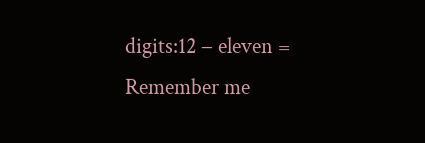digits:12 − eleven =
Remember me